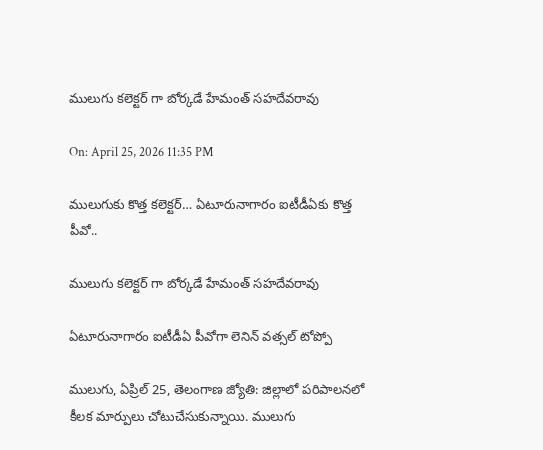ములుగు కలెక్టర్ గా బోర్కడే హేమంత్ సహదేవరావు

On: April 25, 2026 11:35 PM

ములుగుకు కొత్త కలెక్టర్… ఏటూరునాగారం ఐటీడీఏకు కొత్త పీవో..

ములుగు కలెక్టర్ గా బోర్కడే హేమంత్ సహదేవరావు

ఏటూరునాగారం ఐటీడీఏ పీవోగా లెనిన్ వత్సల్ టోప్పో

ములుగు, ఏప్రిల్ 25, తెలంగాణ జ్యోతి: జిల్లాలో పరిపాలనలో కీలక మార్పులు చోటుచేసుకున్నాయి. ములుగు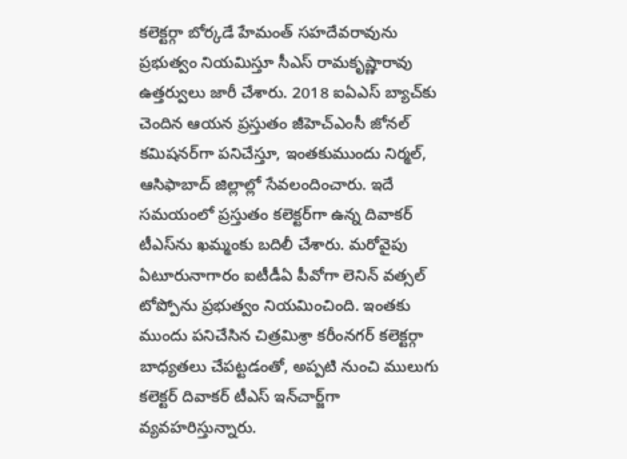కలెక్టర్గా బోర్కడే హేమంత్ సహదేవరావును ప్రభుత్వం నియమిస్తూ సీఎస్ రామకృష్ణారావు ఉత్తర్వులు జారీ చేశారు. 2018 ఐఏఎస్ బ్యాచ్‌కు చెందిన ఆయన ప్రస్తుతం జీహెచ్ఎంసీ జోనల్ కమిషనర్‌గా పనిచేస్తూ, ఇంతకుముందు నిర్మల్, ఆసిఫాబాద్ జిల్లాల్లో సేవలందించారు. ఇదే సమయంలో ప్రస్తుతం కలెక్టర్‌గా ఉన్న దివాకర్ టీఎస్‌ను ఖమ్మంకు బదిలీ చేశారు. మరోవైపు ఏటూరునాగారం ఐటీడీఏ పీవోగా లెనిన్ వత్సల్ టోప్పోను ప్రభుత్వం నియమించింది. ఇంతకు ముందు పనిచేసిన చిత్రమిశ్రా కరీంనగర్ కలెక్టర్గా బాధ్యతలు చేపట్టడంతో, అప్పటి నుంచి ములుగు కలెక్టర్ దివాకర్ టీఎస్ ఇన్‌చార్జ్‌గా వ్యవహరిస్తున్నారు.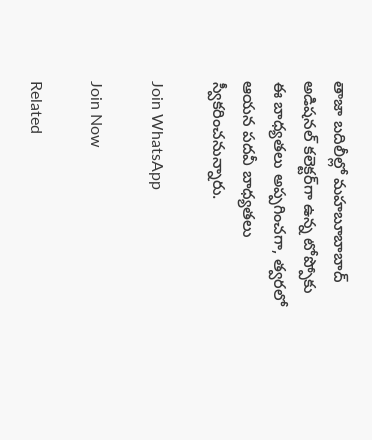తాజా బదిలీల్లో మహబూబాబాద్ అడిషనల్ కలెక్టర్‌గా ఉన్న టోప్పోకు ఈ బాధ్యతలు అప్పగించగా, త్వరలో ఆయన పదవీ బాధ్యతలు స్వీకరించనున్నారు.

Join WhatsApp

Join Now

Related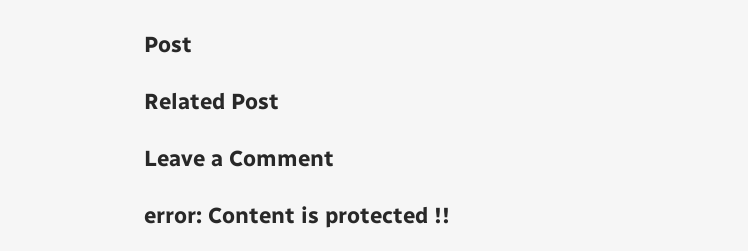Post

Related Post

Leave a Comment

error: Content is protected !!